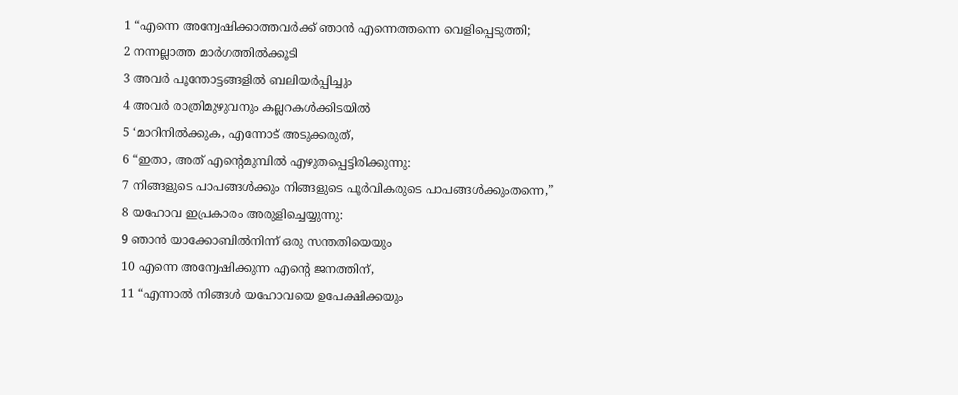1 “എന്നെ അന്വേഷിക്കാത്തവർക്ക് ഞാൻ എന്നെത്തന്നെ വെളിപ്പെടുത്തി;
2 നന്നല്ലാത്ത മാർഗത്തിൽക്കൂടി
3 അവർ പൂന്തോട്ടങ്ങളിൽ ബലിയർപ്പിച്ചും
4 അവർ രാത്രിമുഴുവനും കല്ലറകൾക്കിടയിൽ
5 ‘മാറിനിൽക്കുക, എന്നോട് അടുക്കരുത്,
6 “ഇതാ, അത് എന്റെമുമ്പിൽ എഴുതപ്പെട്ടിരിക്കുന്നു:
7 നിങ്ങളുടെ പാപങ്ങൾക്കും നിങ്ങളുടെ പൂർവികരുടെ പാപങ്ങൾക്കുംതന്നെ,”
8 യഹോവ ഇപ്രകാരം അരുളിച്ചെയ്യുന്നു:
9 ഞാൻ യാക്കോബിൽനിന്ന് ഒരു സന്തതിയെയും
10 എന്നെ അന്വേഷിക്കുന്ന എന്റെ ജനത്തിന്,
11 “എന്നാൽ നിങ്ങൾ യഹോവയെ ഉപേക്ഷിക്കയും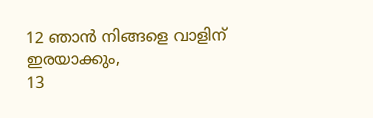12 ഞാൻ നിങ്ങളെ വാളിന് ഇരയാക്കും,
13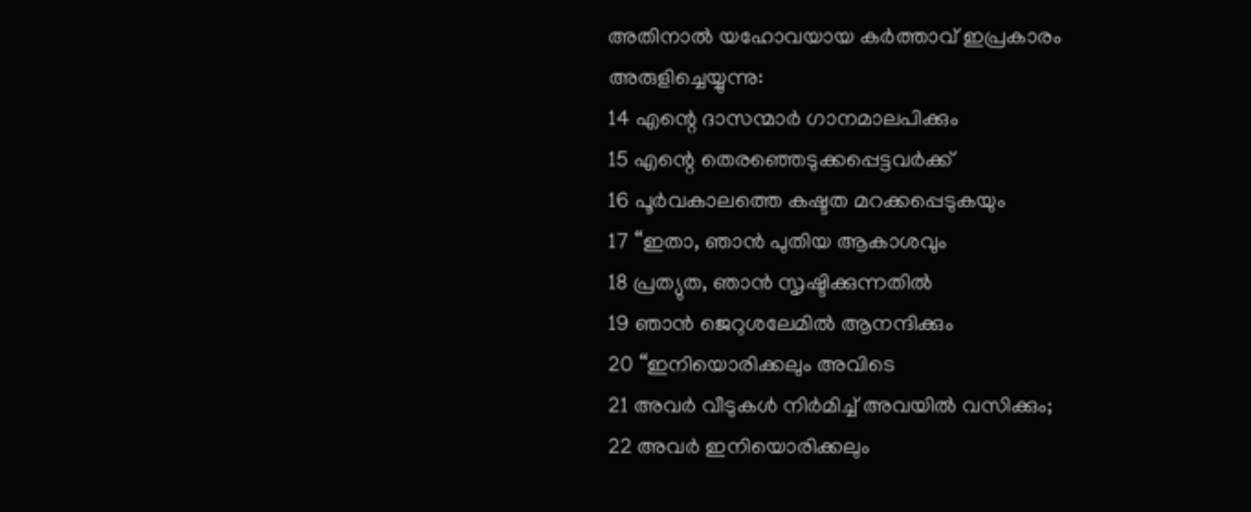അതിനാൽ യഹോവയായ കർത്താവ് ഇപ്രകാരം അരുളിച്ചെയ്യുന്നു:
14 എന്റെ ദാസന്മാർ ഗാനമാലപിക്കും
15 എന്റെ തെരഞ്ഞെടുക്കപ്പെട്ടവർക്ക്
16 പൂർവകാലത്തെ കഷ്ടത മറക്കപ്പെടുകയും
17 “ഇതാ, ഞാൻ പുതിയ ആകാശവും
18 പ്രത്യുത, ഞാൻ സൃഷ്ടിക്കുന്നതിൽ
19 ഞാൻ ജെറുശലേമിൽ ആനന്ദിക്കും
20 “ഇനിയൊരിക്കലും അവിടെ
21 അവർ വീടുകൾ നിർമിച്ച് അവയിൽ വസിക്കും;
22 അവർ ഇനിയൊരിക്കലും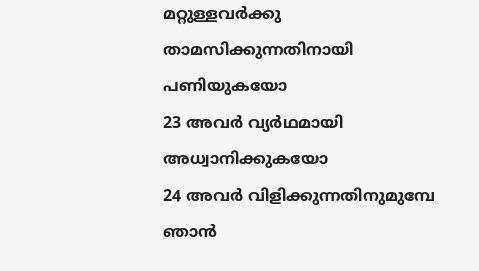മറ്റുള്ളവർക്കു താമസിക്കുന്നതിനായി പണിയുകയോ
23 അവർ വ്യർഥമായി അധ്വാനിക്കുകയോ
24 അവർ വിളിക്കുന്നതിനുമുമ്പേ ഞാൻ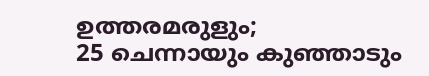ഉത്തരമരുളും;
25 ചെന്നായും കുഞ്ഞാടും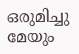ഒരുമിച്ചു മേയും